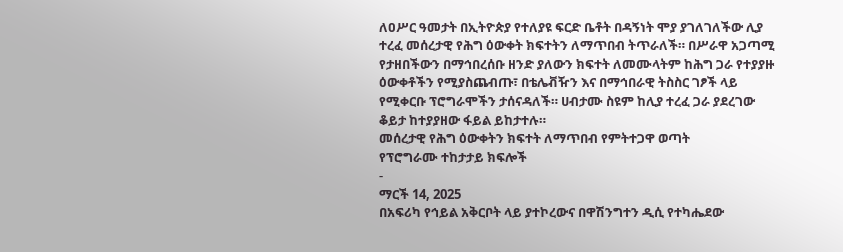ለዐሥር ዓመታት በኢትዮጵያ የተለያዩ ፍርድ ቤቶት በዳኝነት ሞያ ያገለገለችው ሊያ ተረፈ መሰረታዊ የሕግ ዕውቀት ክፍተትን ለማጥበብ ትጥራለች። በሥራዋ አጋጣሚ የታዘበችውን በማኅበረሰቡ ዘንድ ያለውን ክፍተት ለመሙላትም ከሕግ ጋራ የተያያዙ ዕውቀቶችን የሚያስጨብጡ፣ በቴሌቭዥን እና በማኅበራዊ ትስስር ገፆች ላይ የሚቀርቡ ፕሮግራሞችን ታሰናዳለች። ሀብታሙ ስዩም ከሊያ ተረፈ ጋራ ያደረገው ቆይታ ከተያያዘው ፋይል ይከታተሉ።
መሰረታዊ የሕግ ዕውቀትን ክፍተት ለማጥበብ የምትተጋዋ ወጣት
የፕሮግራሙ ተከታታይ ክፍሎች
-
ማርች 14, 2025
በአፍሪካ የኅይል አቅርቦት ላይ ያተኮረውና በዋሽንግተን ዲሲ የተካሔደው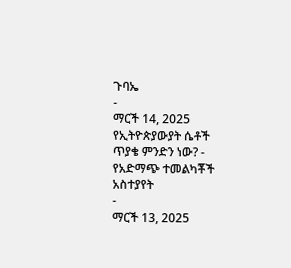ጉባኤ
-
ማርች 14, 2025
የኢትዮጵያውያት ሴቶች ጥያቄ ምንድን ነው? - የአድማጭ ተመልካቾች አስተያየት
-
ማርች 13, 2025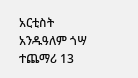አርቲስት አንዱዓለም ጎሣ ተጨማሪ 13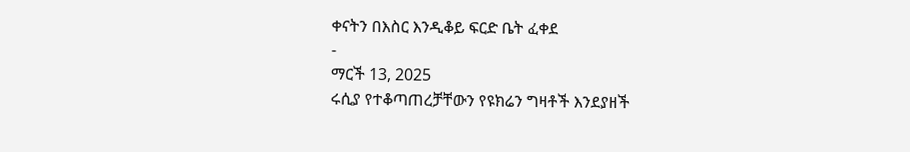ቀናትን በእስር እንዲቆይ ፍርድ ቤት ፈቀደ
-
ማርች 13, 2025
ሩሲያ የተቆጣጠረቻቸውን የዩክሬን ግዛቶች እንደያዘች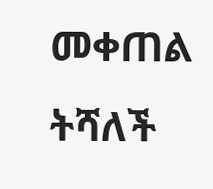መቀጠል ትሻለች